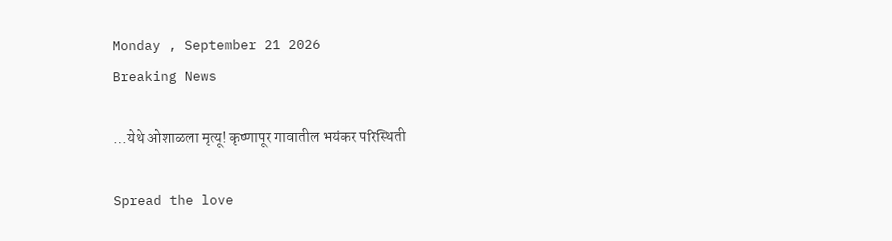Monday , September 21 2026
Breaking News

…येथे ओशाळला मृत्यू! कृष्णापूर गावातील भयंकर परिस्थिती

Spread the love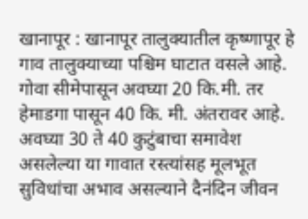खानापूर : खानापूर तालुक्यातील कृष्णापूर हे गाव तालुक्याच्या पश्चिम घाटात वसले आहे. गोवा सीमेपासून अवघ्या 20 कि.मी. तर हेमाडगा पासून 40 कि. मी. अंतरावर आहे. अवघ्या 30 ते 40 कुटुंबाचा समावेश असलेल्या या गावात रस्त्यांसह मूलभूत सुविधांचा अभाव असल्याने दैनंदिन जीवन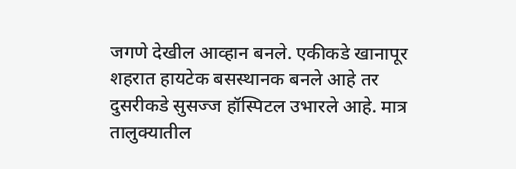जगणे देखील आव्हान बनले. एकीकडे खानापूर शहरात हायटेक बसस्थानक बनले आहे तर दुसरीकडे सुसज्ज हॉस्पिटल उभारले आहे. मात्र तालुक्यातील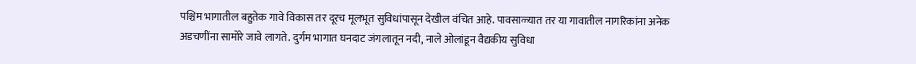पश्चिम भागातील बहुतेक गावे विकास तर दूरच मूलभूत सुविधांपासून देखील वंचित आहे. पावसाळ्यात तर या गावातील नागरिकांना अनेक अडचणींना सामोरे जावे लागते. दुर्गम भागात घनदाट जंगलातून नदी, नाले ओलांडून वैद्यकीय सुविधा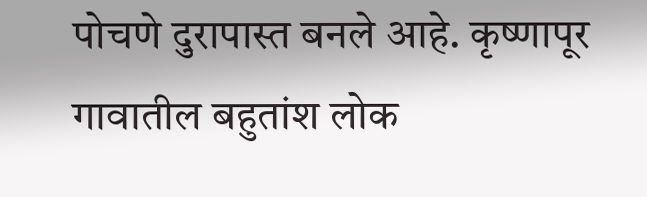पोचणे दुरापास्त बनले आहे. कृष्णापूर गावातील बहुतांश लोक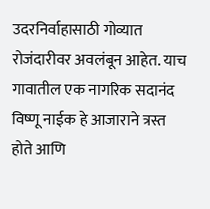उदरनिर्वाहासाठी गोव्यात रोजंदारीवर अवलंबून आहेत. याच गावातील एक नागरिक सदानंद विष्णू नाईक हे आजाराने त्रस्त होते आणि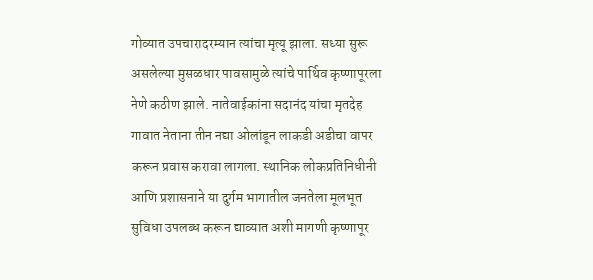गोव्यात उपचारादरम्यान त्यांचा मृत्यू झाला. सध्या सुरू असलेल्या मुसळधार पावसामुळे त्यांचे पार्थिव कृष्णापूरला नेणे कठीण झाले. नातेवाईकांना सदानंद यांचा मृतदेह गावात नेताना तीन नद्या ओलांडून लाकडी अडीचा वापर करून प्रवास करावा लागला. स्थानिक लोकप्रतिनिधीनी आणि प्रशासनाने या दुर्गम भागातील जनतेला मूलभूत सुविधा उपलब्ध करून द्याव्यात अशी मागणी कृष्णापूर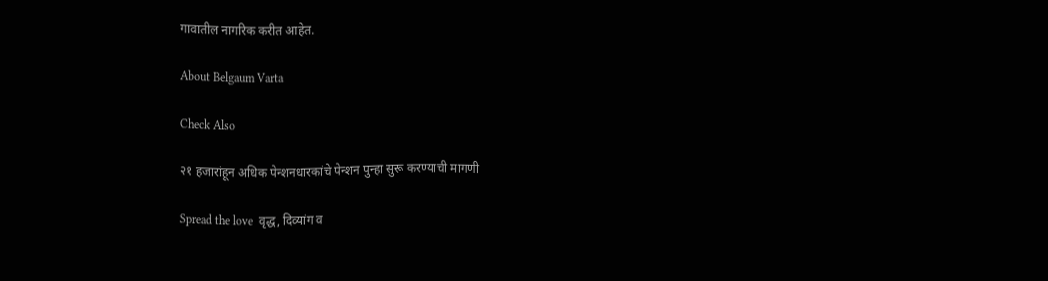गावातील नागरिक करीत आहेत.

About Belgaum Varta

Check Also

२१ हजारांहून अधिक पेन्शनधारकांचे पेन्शन पुन्हा सुरू करण्याची मागणी

Spread the love  वृद्ध, दिव्यांग व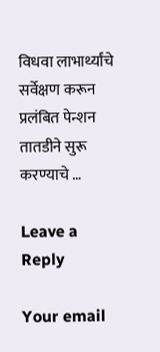विधवा लाभार्थ्यांचे सर्वेक्षण करून प्रलंबित पेन्शन तातडीने सुरू करण्याचे …

Leave a Reply

Your email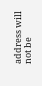address will not be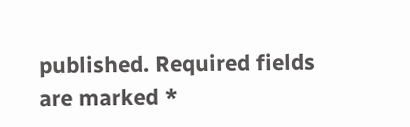published. Required fields are marked *